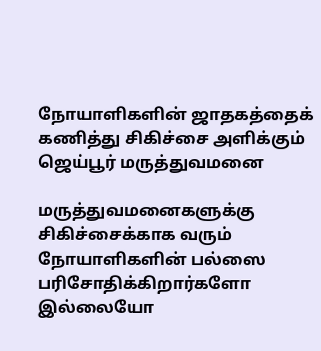நோயாளிகளின் ஜாதகத்தைக் கணித்து சிகிச்சை அளிக்கும் ஜெய்பூர் மருத்துவமனை

மருத்துவமனைகளுக்கு சிகிச்சைக்காக வரும் நோயாளிகளின் பல்ஸை பரிசோதிக்கிறார்களோ இல்லையோ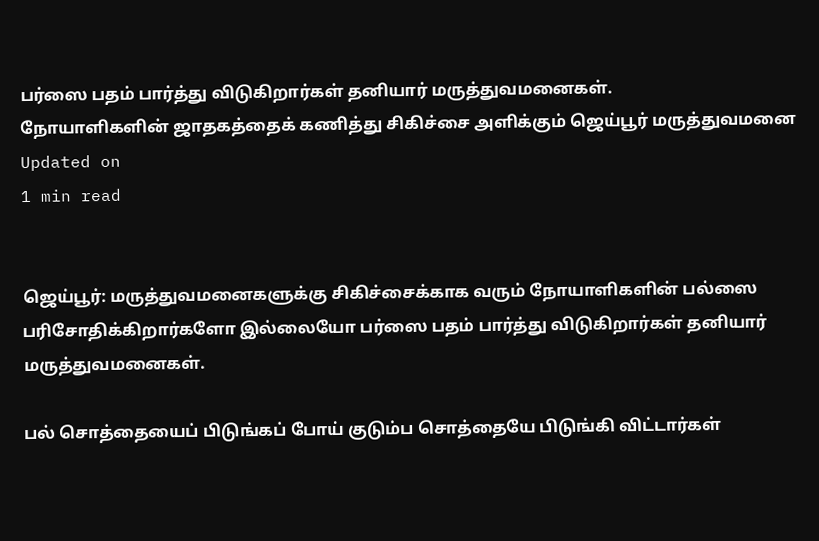பர்ஸை பதம் பார்த்து விடுகிறார்கள் தனியார் மருத்துவமனைகள்.
நோயாளிகளின் ஜாதகத்தைக் கணித்து சிகிச்சை அளிக்கும் ஜெய்பூர் மருத்துவமனை
Updated on
1 min read


ஜெய்பூர்: மருத்துவமனைகளுக்கு சிகிச்சைக்காக வரும் நோயாளிகளின் பல்ஸை பரிசோதிக்கிறார்களோ இல்லையோ பர்ஸை பதம் பார்த்து விடுகிறார்கள் தனியார் மருத்துவமனைகள்.

பல் சொத்தையைப் பிடுங்கப் போய் குடும்ப சொத்தையே பிடுங்கி விட்டார்கள்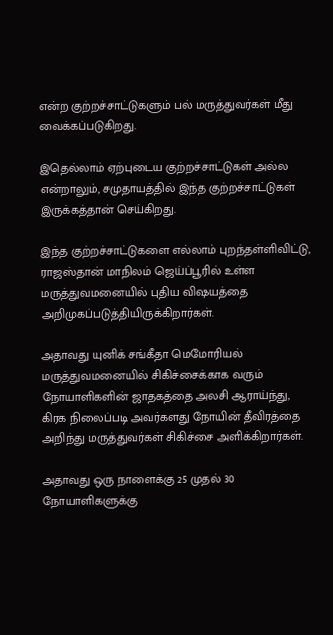என்ற குற்றச்சாட்டுகளும் பல் மருத்துவர்கள் மீது வைக்கப்படுகிறது.

இதெல்லாம் ஏற்புடைய குற்றச்சாட்டுகள் அல்ல என்றாலும், சமுதாயத்தில் இந்த குற்றச்சாட்டுகள் இருக்கத்தான் செய்கிறது.

இந்த குற்றச்சாட்டுகளை எல்லாம் புறந்தள்ளிவிட்டு, ராஜஸ்தான் மாநிலம் ஜெய்ப்பூரில் உள்ள மருத்துவமனையில் புதிய விஷயத்தை அறிமுகப்படுத்தியிருக்கிறார்கள்.

அதாவது யுனிக் சங்கீதா மெமோரியல் மருத்துவமனையில் சிகிச்சைக்காக வரும் நோயாளிகளின் ஜாதகத்தை அலசி ஆராய்ந்து, கிரக நிலைப்படி அவர்களது நோயின் தீவிரத்தை அறிந்து மருத்துவர்கள் சிகிச்சை அளிக்கிறார்கள்.

அதாவது ஒரு நாளைக்கு 25 முதல் 30 நோயாளிகளுக்கு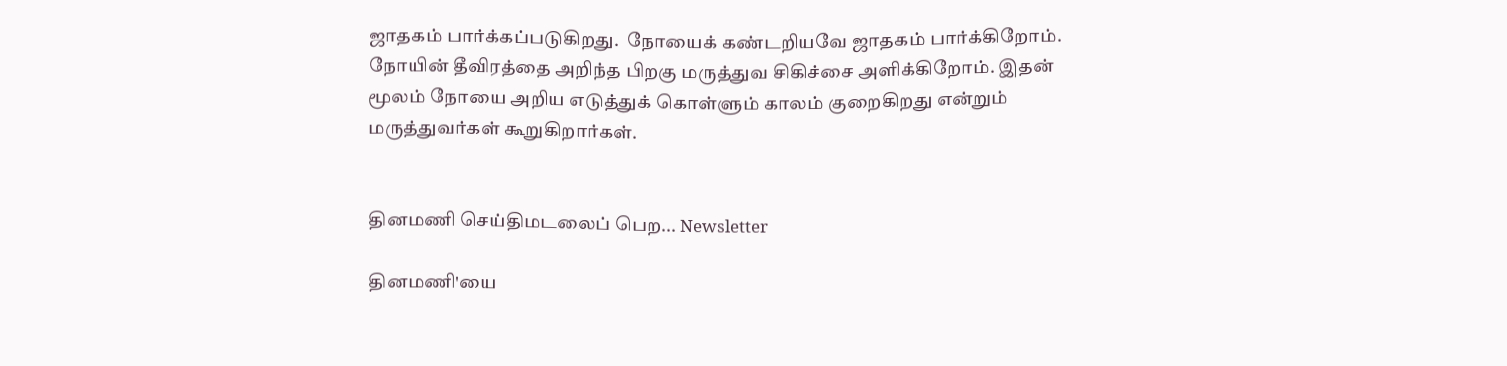ஜாதகம் பார்க்கப்படுகிறது.  நோயைக் கண்டறியவே ஜாதகம் பார்க்கிறோம். நோயின் தீவிரத்தை அறிந்த பிறகு மருத்துவ சிகிச்சை அளிக்கிறோம். இதன் மூலம் நோயை அறிய எடுத்துக் கொள்ளும் காலம் குறைகிறது என்றும் மருத்துவர்கள் கூறுகிறார்கள்.


தினமணி செய்திமடலைப் பெற... Newsletter

தினமணி'யை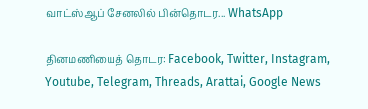வாட்ஸ்ஆப் சேனலில் பின்தொடர... WhatsApp

தினமணியைத் தொடர: Facebook, Twitter, Instagram, Youtube, Telegram, Threads, Arattai, Google News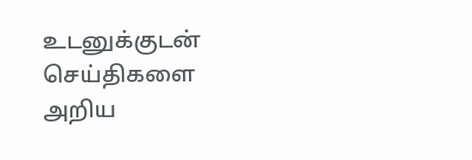உடனுக்குடன் செய்திகளை அறிய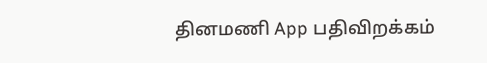தினமணி App பதிவிறக்கம்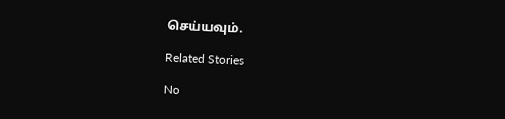செய்யவும்.

Related Stories

No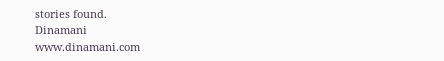stories found.
Dinamani
www.dinamani.com